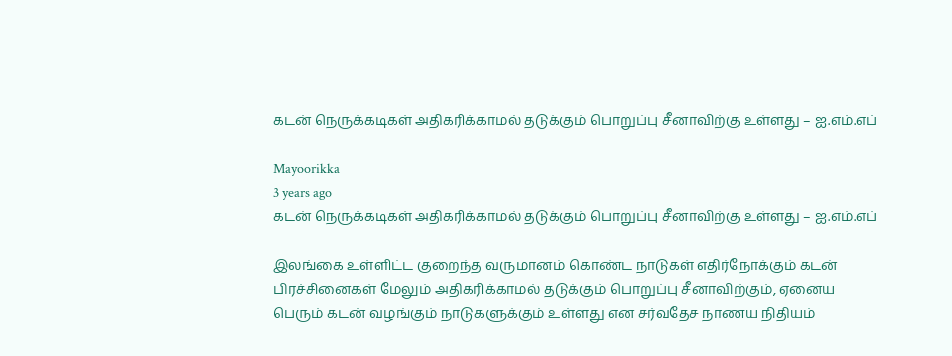கடன் நெருக்கடிகள் அதிகரிக்காமல் தடுக்கும் பொறுப்பு சீனாவிற்கு உள்ளது – ஐ.எம்.எப்

Mayoorikka
3 years ago
கடன் நெருக்கடிகள் அதிகரிக்காமல் தடுக்கும் பொறுப்பு சீனாவிற்கு உள்ளது – ஐ.எம்.எப்

இலங்கை உள்ளிட்ட குறைந்த வருமானம் கொண்ட நாடுகள் எதிர்நோக்கும் கடன் பிரச்சினைகள் மேலும் அதிகரிக்காமல் தடுக்கும் பொறுப்பு சீனாவிற்கும், ஏனைய பெரும் கடன் வழங்கும் நாடுகளுக்கும் உள்ளது என சர்வதேச நாணய நிதியம்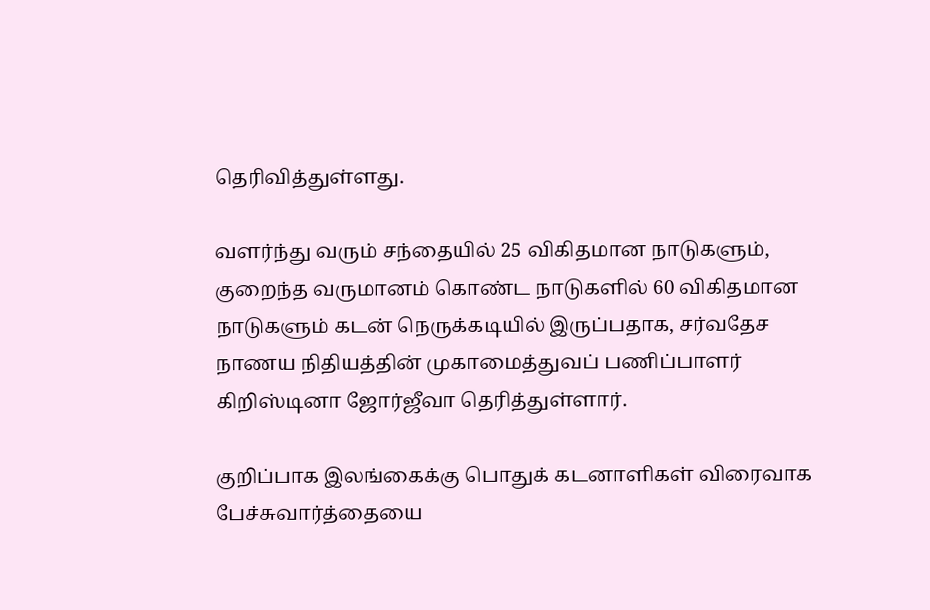தெரிவித்துள்ளது.

வளர்ந்து வரும் சந்தையில் 25 விகிதமான நாடுகளும், குறைந்த வருமானம் கொண்ட நாடுகளில் 60 விகிதமான நாடுகளும் கடன் நெருக்கடியில் இருப்பதாக, சர்வதேச நாணய நிதியத்தின் முகாமைத்துவப் பணிப்பாளர் கிறிஸ்டினா ஜோர்ஜீவா தெரித்துள்ளார்.

குறிப்பாக இலங்கைக்கு பொதுக் கடனாளிகள் விரைவாக பேச்சுவார்த்தையை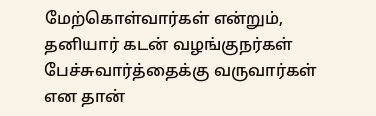மேற்கொள்வார்கள் என்றும், தனியார் கடன் வழங்குநர்கள் பேச்சுவார்த்தைக்கு வருவார்கள் என தான்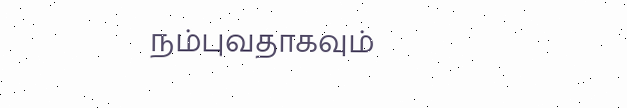நம்புவதாகவும்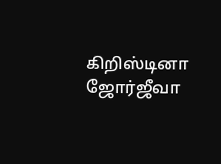கிறிஸ்டினா ஜோர்ஜீவா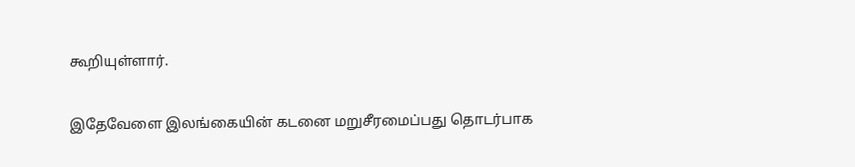கூறியுள்ளார்.

இதேவேளை இலங்கையின் கடனை மறுசீரமைப்பது தொடர்பாக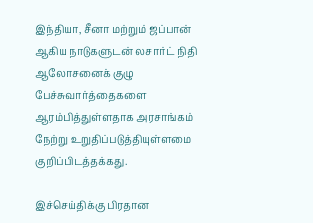இந்தியா, சீனா மற்றும் ஜப்பான் ஆகிய நாடுகளுடன் லசார்ட் நிதி ஆலோசனைக் குழு பேச்சுவார்த்தைகளை ஆரம்பித்துள்ளதாக அரசாங்கம் நேற்று உறுதிப்படுத்தியுள்ளமை குறிப்பிடத்தக்கது.

இச்செய்திக்கு பிரதான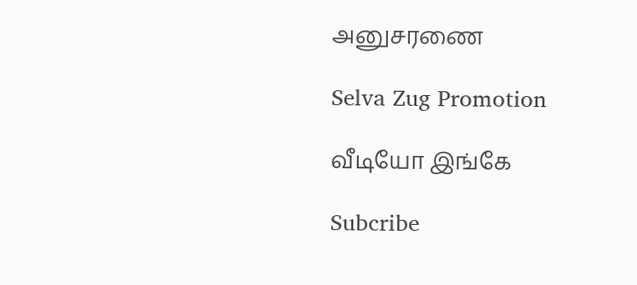அனுசரணை

Selva Zug Promotion

வீடியோ இங்கே

Subcribe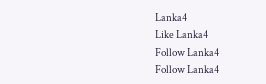Lanka4
Like Lanka4
Follow Lanka4
Follow Lanka4